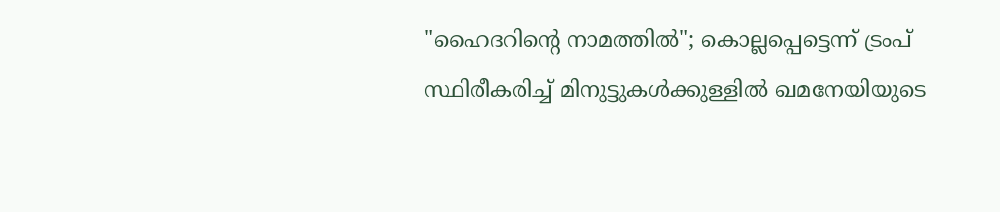"ഹൈദറിന്റെ നാമത്തില്‍"; കൊല്ലപ്പെട്ടെന്ന് ട്രംപ് സ്ഥിരീകരിച്ച് മിനുട്ടുകള്‍ക്കുള്ളില്‍ ഖമനേയിയുടെ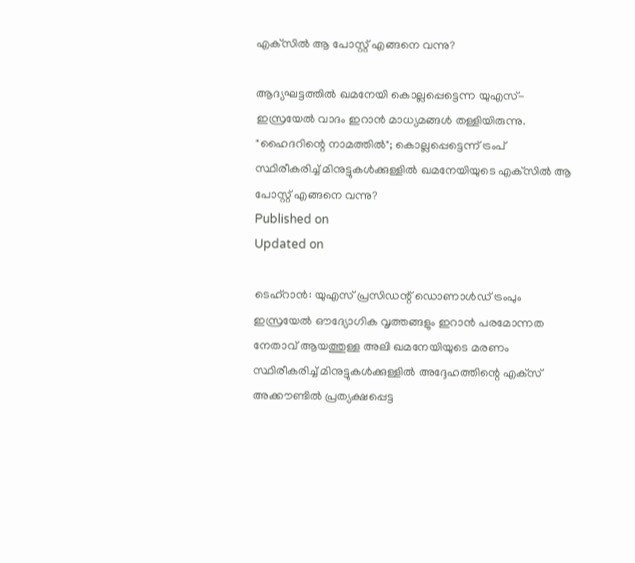എക്‌സില്‍ ആ പോസ്റ്റ് എങ്ങനെ വന്നു?

ആദ്യഘട്ടത്തില്‍ ഖമനേയി കൊല്ലപ്പെട്ടെന്ന യുഎസ്-ഇസ്രയേല്‍ വാദം ഇറാന്‍ മാധ്യമങ്ങള്‍ തള്ളിയിരുന്നു.
"ഹൈദറിന്റെ നാമത്തില്‍"; കൊല്ലപ്പെട്ടെന്ന് ട്രംപ് സ്ഥിരീകരിച്ച് മിനുട്ടുകള്‍ക്കുള്ളില്‍ ഖമനേയിയുടെ എക്‌സില്‍ ആ പോസ്റ്റ് എങ്ങനെ വന്നു?
Published on
Updated on

ടെഹ്‌റാന്‍: യുഎസ് പ്രസിഡന്റ് ഡൊണാള്‍ഡ് ട്രംപും ഇസ്രയേല്‍ ഔദ്യോഗിക വൃത്തങ്ങളും ഇറാന്‍ പരമോന്നത നേതാവ് ആയത്തുള്ള അലി ഖമനേയിയുടെ മരണം സ്ഥിരീകരിച്ച് മിനുട്ടുകള്‍ക്കുള്ളില്‍ അദ്ദേഹത്തിന്റെ എക്‌സ് അക്കൗണ്ടില്‍ പ്രത്യക്ഷപ്പെട്ട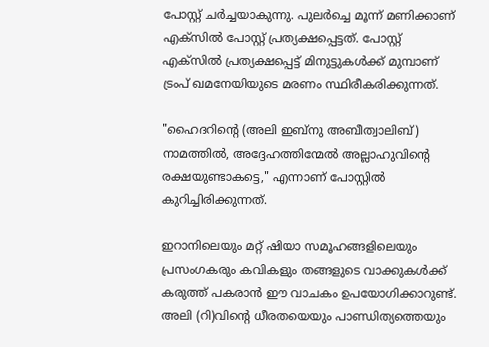പോസ്റ്റ് ചര്‍ച്ചയാകുന്നു. പുലര്‍ച്ചെ മൂന്ന് മണിക്കാണ് എക്‌സില്‍ പോസ്റ്റ് പ്രത്യക്ഷപ്പെട്ടത്. പോസ്റ്റ് എക്‌സില്‍ പ്രത്യക്ഷപ്പെട്ട് മിനുട്ടുകള്‍ക്ക് മുമ്പാണ് ട്രംപ് ഖമനേയിയുടെ മരണം സ്ഥിരീകരിക്കുന്നത്.

"ഹൈദറിന്റെ (അലി ഇബ്നു അബീത്വാലിബ്) നാമത്തില്‍, അദ്ദേഹത്തിന്മേല്‍ അല്ലാഹുവിന്റെ രക്ഷയുണ്ടാകട്ടെ," എന്നാണ് പോസ്റ്റിൽ കുറിച്ചിരിക്കുന്നത്.

ഇറാനിലെയും മറ്റ് ഷിയാ സമൂഹങ്ങളിലെയും പ്രസംഗകരും കവികളും തങ്ങളുടെ വാക്കുകള്‍ക്ക് കരുത്ത് പകരാന്‍ ഈ വാചകം ഉപയോഗിക്കാറുണ്ട്. അലി (റി)വിന്റെ ധീരതയെയും പാണ്ഡിത്യത്തെയും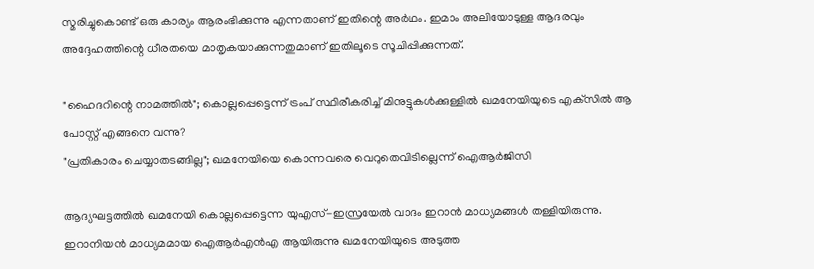സ്മരിച്ചുകൊണ്ട് ഒരു കാര്യം ആരംഭിക്കുന്നു എന്നതാണ് ഇതിന്റെ അര്‍ഥം. ഇമാം അലിയോടുള്ള ആദരവും അദ്ദേഹത്തിന്റെ ധീരതയെ മാതൃകയാക്കുന്നതുമാണ് ഇതിലൂടെ സൂചിപ്പിക്കുന്നത്.

"ഹൈദറിന്റെ നാമത്തില്‍"; കൊല്ലപ്പെട്ടെന്ന് ട്രംപ് സ്ഥിരീകരിച്ച് മിനുട്ടുകള്‍ക്കുള്ളില്‍ ഖമനേയിയുടെ എക്‌സില്‍ ആ പോസ്റ്റ് എങ്ങനെ വന്നു?
"പ്രതികാരം ചെയ്യാതടങ്ങില്ല"; ഖമനേയിയെ കൊന്നവരെ വെറുതെവിടില്ലെന്ന് ഐആർജിസി

ആദ്യഘട്ടത്തില്‍ ഖമനേയി കൊല്ലപ്പെട്ടെന്ന യുഎസ്-ഇസ്രയേല്‍ വാദം ഇറാന്‍ മാധ്യമങ്ങള്‍ തള്ളിയിരുന്നു. ഇറാനിയന്‍ മാധ്യമമായ ഐആര്‍എന്‍എ ആയിരുന്നു ഖമനേയിയുടെ അടുത്ത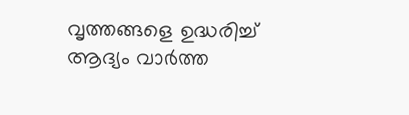വൃത്തങ്ങളെ ഉദ്ധരിച്ച് ആദ്യം വാര്‍ത്ത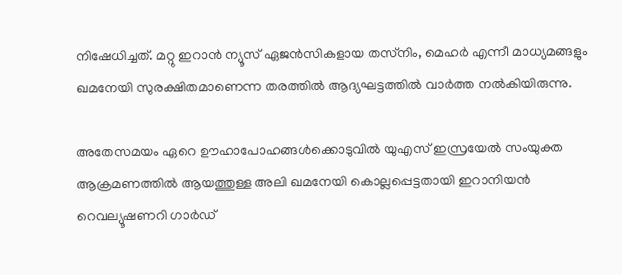നിഷേധിച്ചത്. മറ്റു ഇറാന്‍ ന്യൂസ് ഏജന്‍സികളായ തസ്‌നിം, മെഹര്‍ എന്നീ മാധ്യമങ്ങളും ഖമനേയി സുരക്ഷിതമാണെന്ന തരത്തില്‍ ആദ്യഘട്ടത്തില്‍ വാര്‍ത്ത നല്‍കിയിരുന്നു.

അതേസമയം ഏറെ ഊഹാപോഹങ്ങള്‍ക്കൊടുവില്‍ യുഎസ് ഇസ്രയേല്‍ സംയുക്ത ആക്രമണത്തില്‍ ആയത്തുള്ള അലി ഖമനേയി കൊല്ലപ്പെട്ടതായി ഇറാനിയന്‍ റെവല്യൂഷണറി ഗാര്‍ഡ്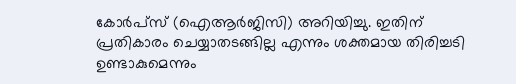കോര്‍പ്‌സ് (ഐആര്‍ജിസി) അറിയിച്ചു. ഇതിന് പ്രതികാരം ചെയ്യാതടങ്ങില്ല എന്നും ശക്തമായ തിരിച്ചടി ഉണ്ടാകുമെന്നും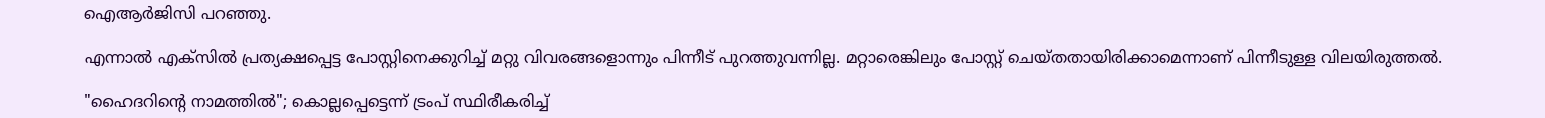ഐആര്‍ജിസി പറഞ്ഞു.

എന്നാല്‍ എക്‌സില്‍ പ്രത്യക്ഷപ്പെട്ട പോസ്റ്റിനെക്കുറിച്ച് മറ്റു വിവരങ്ങളൊന്നും പിന്നീട് പുറത്തുവന്നില്ല. മറ്റാരെങ്കിലും പോസ്റ്റ് ചെയ്തതായിരിക്കാമെന്നാണ് പിന്നീടുള്ള വിലയിരുത്തല്‍.

"ഹൈദറിന്റെ നാമത്തില്‍"; കൊല്ലപ്പെട്ടെന്ന് ട്രംപ് സ്ഥിരീകരിച്ച്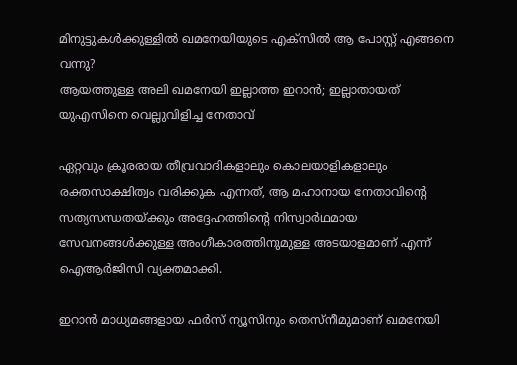മിനുട്ടുകള്‍ക്കുള്ളില്‍ ഖമനേയിയുടെ എക്‌സില്‍ ആ പോസ്റ്റ് എങ്ങനെ വന്നു?
ആയത്തുള്ള അലി ഖമനേയി ഇല്ലാത്ത ഇറാന്‍; ഇല്ലാതായത് യുഎസിനെ വെല്ലുവിളിച്ച നേതാവ്

ഏറ്റവും ക്രൂരരായ തീവ്രവാദികളാലും കൊലയാളികളാലും രക്തസാക്ഷിത്വം വരിക്കുക എന്നത്, ആ മഹാനായ നേതാവിന്റെ സത്യസന്ധതയ്ക്കും അദ്ദേഹത്തിന്റെ നിസ്വാര്‍ഥമായ സേവനങ്ങള്‍ക്കുള്ള അംഗീകാരത്തിനുമുള്ള അടയാളമാണ് എന്ന് ഐആര്‍ജിസി വ്യക്തമാക്കി.

ഇറാന്‍ മാധ്യമങ്ങളായ ഫര്‍സ് ന്യൂസിനും തെസ്‌നീമുമാണ് ഖമനേയി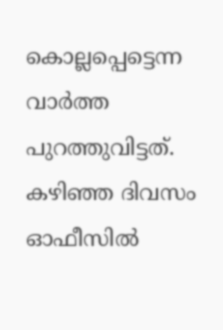കൊല്ലപ്പെട്ടെന്ന വാര്‍ത്ത പുറത്തുവിട്ടത്. കഴിഞ്ഞ ദിവസം ഓഫീസില്‍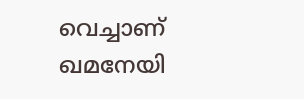വെച്ചാണ് ഖമനേയി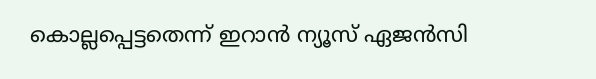കൊല്ലപ്പെട്ടതെന്ന് ഇറാന്‍ ന്യൂസ് ഏജന്‍സി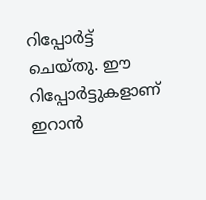റിപ്പോര്‍ട്ട് ചെയ്തു. ഈ റിപ്പോര്‍ട്ടുകളാണ് ഇറാന്‍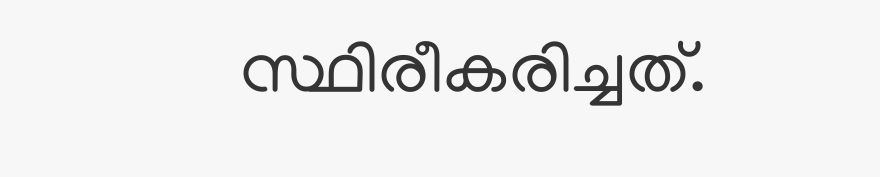സ്ഥിരീകരിച്ചത്.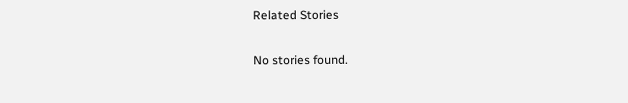Related Stories

No stories found.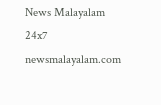News Malayalam 24x7
newsmalayalam.com